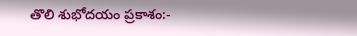తొలి శుభోదయం ప్రకాశం:-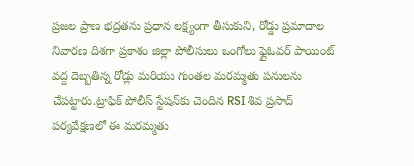ప్రజల ప్రాణ భద్రతను ప్రధాన లక్ష్యంగా తీసుకుని, రోడ్డు ప్రమాదాల నివారణ దిశగా ప్రకాశం జిల్లా పోలీసులు ఒంగోలు ఫ్లైఓవర్ పాయింట్ వద్ద దెబ్బతిన్న రోడ్లు మరియు గుంతల మరమ్మతు పనులను చేపట్టారు.ట్రాఫిక్ పోలీస్ స్టేషన్‌కు చెందిన RSI శివ ప్రసాద్ పర్యవేక్షణలో ఈ మరమ్మతు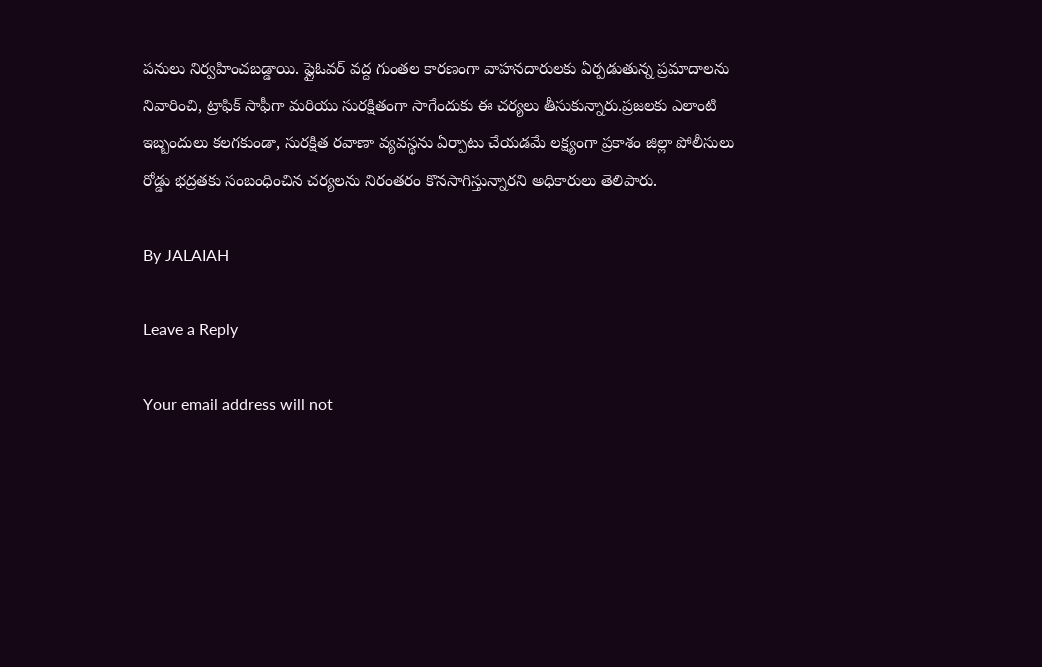పనులు నిర్వహించబడ్డాయి. ఫ్లైఓవర్ వద్ద గుంతల కారణంగా వాహనదారులకు ఏర్పడుతున్న ప్రమాదాలను నివారించి, ట్రాఫిక్ సాఫీగా మరియు సురక్షితంగా సాగేందుకు ఈ చర్యలు తీసుకున్నారు.ప్రజలకు ఎలాంటి ఇబ్బందులు కలగకుండా, సురక్షిత రవాణా వ్యవస్థను ఏర్పాటు చేయడమే లక్ష్యంగా ప్రకాశం జిల్లా పోలీసులు రోడ్డు భద్రతకు సంబంధించిన చర్యలను నిరంతరం కొనసాగిస్తున్నారని అధికారులు తెలిపారు.

By JALAIAH

Leave a Reply

Your email address will not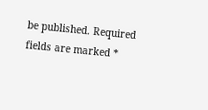be published. Required fields are marked *